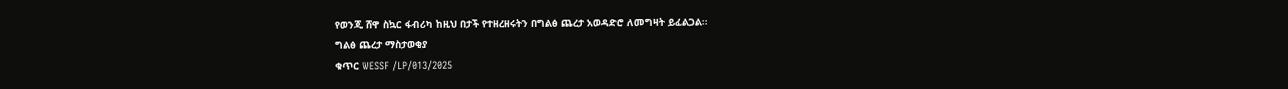የወንጂ ሸዋ ስኳር ፋብሪካ ከዚህ በታች የተዘረዘሩትን በግልፅ ጨረታ አወዳድሮ ለመግዛት ይፈልጋል፡፡
ግልፅ ጨረታ ማስታወቂያ
ቁጥር WESSF /LP/013/2025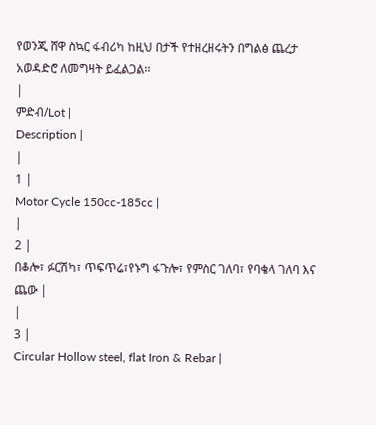የወንጂ ሸዋ ስኳር ፋብሪካ ከዚህ በታች የተዘረዘሩትን በግልፅ ጨረታ አወዳድሮ ለመግዛት ይፈልጋል፡፡
|
ምድብ/Lot |
Description |
|
1 |
Motor Cycle 150cc-185cc |
|
2 |
በቆሎ፣ ፉርሽካ፣ ጥፍጥሬ፣የኑግ ፋጉሎ፣ የምስር ገለባ፣ የባቄላ ገለባ እና ጨው |
|
3 |
Circular Hollow steel, flat Iron & Rebar |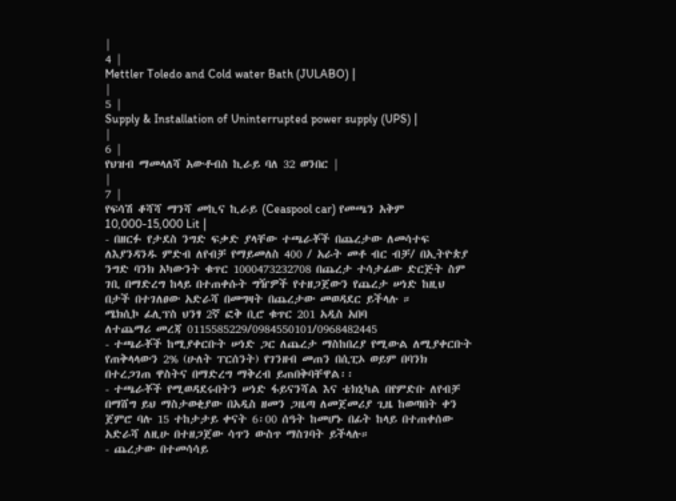|
4 |
Mettler Toledo and Cold water Bath (JULABO) |
|
5 |
Supply & Installation of Uninterrupted power supply (UPS) |
|
6 |
የህዝብ ማመላለሻ አውቶብስ ኪራይ ባለ 32 ወንበር |
|
7 |
የፍሳሽ ቆሻሻ ማንሻ መኪና ኪራይ (Ceaspool car) የመጫን አቅም 10,000-15,000 Lit |
- በዘርፉ የታደስ ንግድ ፍቃድ ያላቸው ተጫራቾች በጨረታው ለመሳተፍ ለእያንዳንዱ ምድብ ለየብቻ የማይመለስ 400 / አራት መቶ ብር ብቻ/ በኢትዮጵያ ንግድ ባንክ አካውንት ቁጥር 1000473232708 በጨረታ ተሳታፊው ድርጅት ስም ገቢ በማድረግ ከላይ በተጠቀሱት ግዥዎች የተዘጋጀውን የጨረታ ሠነድ ከዚህ በታች በተገለፀው አድራሻ በመግዛት በጨረታው መወዳደር ይችላሉ ።
ሜክሲኮ ፊሊፕስ ህንፃ 2ኛ ፎቅ ቢሮ ቁጥር 201 አዲስ አበባ
ለተጨማሪ መረጃ 0115585229/0984550101/0968482445
- ተጫራቾች ከሚያቀርቡት ሠነድ ጋር ለጨረታ ማስከበረያ የሚውል ለሚያቀርቡት የጠቅላላውን 2% (ሁለት ፐርሰንት) የገንዘብ መጠን በሲፒኦ ወይም በባንክ በተረጋገጠ ዋስትና በማድረግ ማቅረብ ይጠበቅባቸዋል፡፡
- ተጫራቾች የሚወዳደሩበትን ሠነድ ፋይናንሻል እና ቴክኒካል በየምድቡ ለየብቻ በማሸግ ይህ ማስታወቂያው በአዲስ ዘመን ጋዜጣ ለመጀመሪያ ጊዜ ከወጣበት ቀን ጀምሮ ባሉ 15 ተከታታይ ቀናት 6፡00 ሰዓት ከመሆኑ በፊት ከላይ በተጠቀሰው አድራሻ ለዚሁ በተዘጋጀው ሳጥን ውስጥ ማስገባት ይችላሉ።
- ጨረታው በተመሳሳይ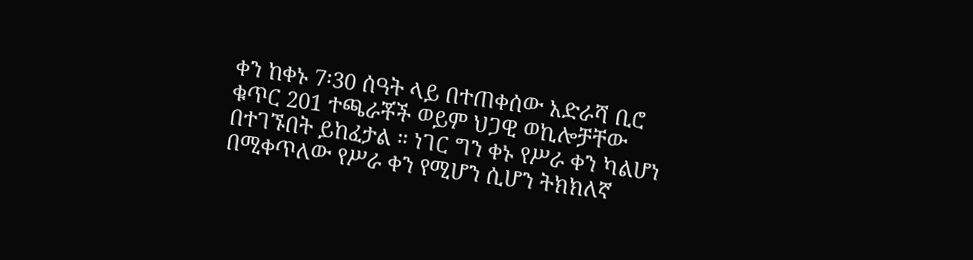ቀን ከቀኑ 7፡30 ሰዓት ላይ በተጠቀሰው አድራሻ ቢሮ ቁጥር 201 ተጫራቾች ወይም ህጋዊ ወኪሎቻቸው በተገኙበት ይከፈታል ። ነገር ግን ቀኑ የሥራ ቀን ካልሆነ በሚቀጥለው የሥራ ቀን የሚሆን ሲሆን ትክክለኛ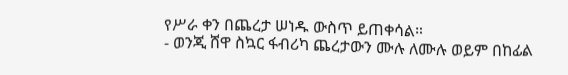የሥራ ቀን በጨረታ ሠነዱ ውስጥ ይጠቀሳል።
- ወንጂ ሸዋ ስኳር ፋብሪካ ጨረታውን ሙሉ ለሙሉ ወይም በከፊል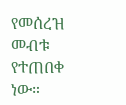የመሰረዝ መብቱ የተጠበቀ ነው።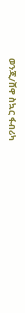ወንጂ/ሸዋ ስኳር ፋብሪካ